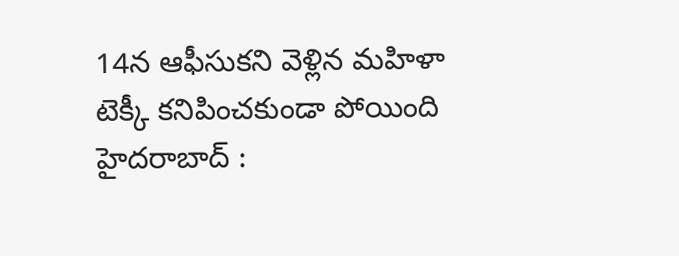14న ఆఫీసుకని వెళ్లిన మహిళా టెక్కీ కనిపించకుండా పోయింది
హైదరాబాద్ :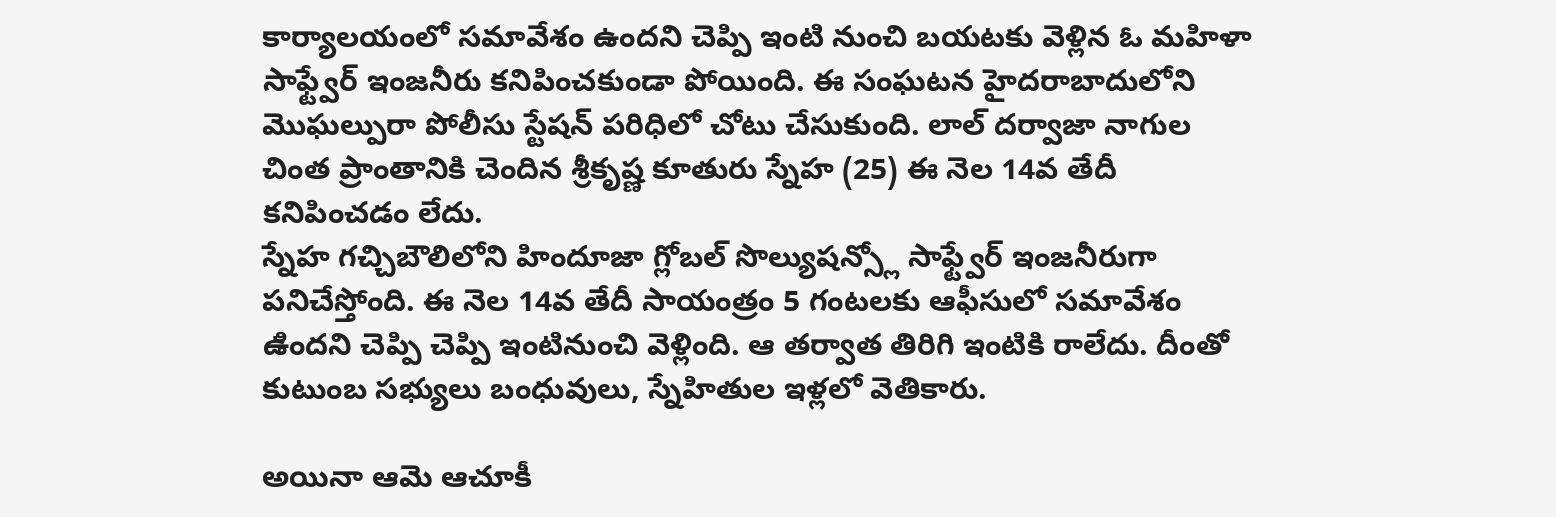కార్యాలయంలో సమావేశం ఉందని చెప్పి ఇంటి నుంచి బయటకు వెళ్లిన ఓ మహిళా సాఫ్ట్వేర్ ఇంజనీరు కనిపించకుండా పోయింది. ఈ సంఘటన హైదరాబాదులోని మొఘల్పురా పోలీసు స్టేషన్ పరిధిలో చోటు చేసుకుంది. లాల్ దర్వాజా నాగుల చింత ప్రాంతానికి చెందిన శ్రీకృష్ణ కూతురు స్నేహ (25) ఈ నెల 14వ తేదీ కనిపించడం లేదు.
స్నేహ గచ్చిబౌలిలోని హిందూజా గ్లోబల్ సొల్యుషన్స్లో సాఫ్ట్వేర్ ఇంజనీరుగా పనిచేస్తోంది. ఈ నెల 14వ తేదీ సాయంత్రం 5 గంటలకు ఆఫీసులో సమావేశం ఉిందని చెప్పి చెప్పి ఇంటినుంచి వెళ్లింది. ఆ తర్వాత తిరిగి ఇంటికి రాలేదు. దీంతో కుటుంబ సభ్యులు బంధువులు, స్నేహితుల ఇళ్లలో వెతికారు.

అయినా ఆమె ఆచూకీ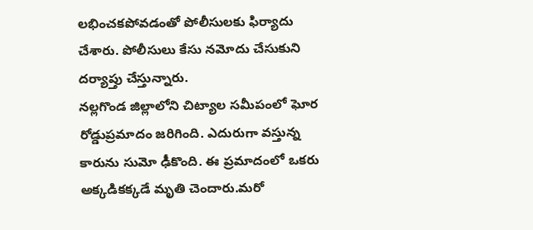లభించకపోవడంతో పోలీసులకు ఫిర్యాదు చేశారు. పోలీసులు కేసు నమోదు చేసుకుని దర్యాప్తు చేస్తున్నారు.
నల్లగొండ జిల్లాలోని చిట్యాల సమీపంలో ఘోర రోడ్డుప్రమాదం జరిగింది. ఎదురుగా వస్తున్న కారును సుమో ఢీకొంది. ఈ ప్రమాదంలో ఒకరు అక్కడికక్కడే మృతి చెందారు.మరో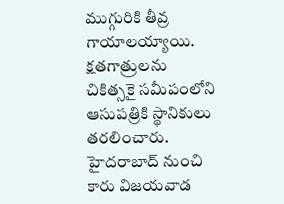ముగ్గురికి తీవ్ర గాయాలయ్యాయి. క్షతగాత్రులను చికిత్సకై సమీపంలోని ఆసుపత్రికి స్థానికులు తరలించారు. హైదరాబాద్ నుంచి కారు విజయవాడ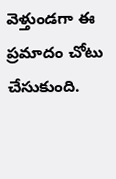వెళ్తుండగా ఈ ప్రమాదం చోటు చేసుకుంది.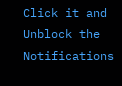Click it and Unblock the Notifications